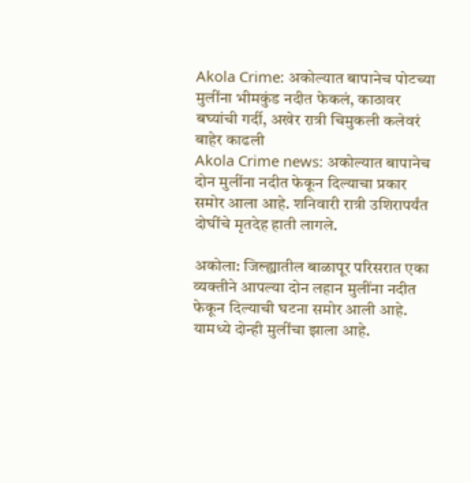Akola Crime: अकोल्यात बापानेच पोटच्या मुलींना भीमकुंड नदीत फेकलं, काठावर बघ्यांची गर्दी, अखेर रात्री चिमुकली कलेवरं बाहेर काढली
Akola Crime news: अकोल्यात बापानेच दोन मुलींना नदीत फेकून दिल्याचा प्रकार समोर आला आहे. शनिवारी रात्री उशिरापर्यंत दोघींचे मृतदेह हाती लागले.

अकोला: जिल्ह्यातील बाळापूर परिसरात एका व्यक्तीने आपल्या दोन लहान मुलींना नदीत फेकून दिल्याची घटना समोर आली आहे. यामध्ये दोन्ही मुलींचा झाला आहे.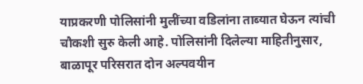याप्रकरणी पोलिसांनी मुलींच्या वडिलांना ताब्यात घेऊन त्यांची चौकशी सुरु केली आहे. पोलिसांनी दिलेल्या माहितीनुसार, बाळापूर परिसरात दोन अल्पवयीन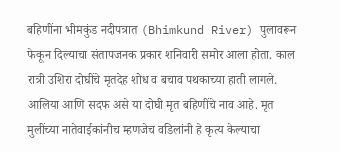बहिणींना भीमकुंड नदीपत्रात (Bhimkund River) पुलावरून फेकून दिल्याचा संतापजनक प्रकार शनिवारी समोर आला होता. काल रात्री उशिरा दोघींचे मृतदेह शोध व बचाव पथकाच्या हाती लागले. आलिया आणि सदफ असे या दोघी मृत बहिणींचे नाव आहे. मृत मुलींच्या नातेवाईकांनीच म्हणजेच वडिलांनी हे कृत्य केल्याचा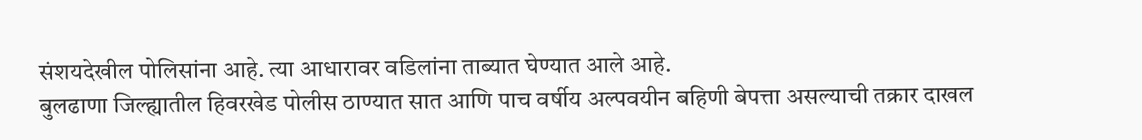संशयदेखील पोलिसांना आहे. त्या आधारावर वडिलांना ताब्यात घेण्यात आले आहे.
बुलढाणा जिल्ह्यातील हिवरखेड पोलीस ठाण्यात सात आणि पाच वर्षीय अल्पवयीन बहिणी बेपत्ता असल्याची तक्रार दाखल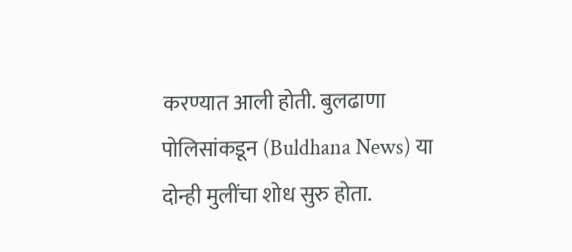करण्यात आली होती. बुलढाणा पोलिसांकडून (Buldhana News) या दोन्ही मुलींचा शोध सुरु होता.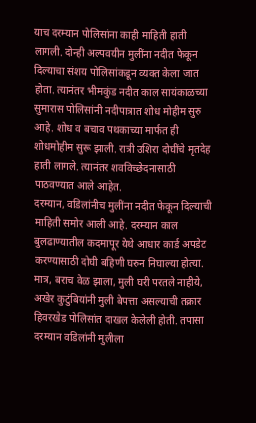याच दरम्यान पोलिसांना काही माहिती हाती लागली. दोन्ही अल्पवयीन मुलींना नदीत फेकून दिल्याचा संशय पोलिसांकडून व्यक्त केला जात होता. त्यानंतर भीमकुंड नदीत काल सायंकाळच्या सुमारास पोलिसांनी नदीपात्रात शोध मोहीम सुरु आहे. शोध व बचाव पथकाच्या मार्फत ही शोधमोहीम सुरू झाली. रात्री उशिरा दोघींचे मृतदेह हाती लागले. त्यानंतर शवविच्छेदनासाठी पाठवण्यात आले आहेत.
दरम्यान, वडिलांनीच मुलींना नदीत फेकून दिल्याची माहिती समोर आली आहे. दरम्यान काल बुलढाण्यातील कदमापूर येथे आधार कार्ड अपडेट करण्यासाठी दोघी बहिणी घरुन निघाल्या होत्या. मात्र, बराच वेळ झाला, मुली घरी परतले नाहीये, अखेर कुटुंबियांनी मुली बेपत्ता असल्याची तक्रार हिवरखेड पोलिसांत दाखल केलेली होती. तपासा दरम्यान वडिलांनी मुलीला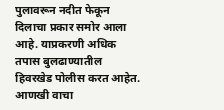पुलावरून नदीत फेकून दिलाचा प्रकार समोर आला आहे. याप्रकरणी अधिक तपास बुलढाण्यातील हिवरखेड पोलीस करत आहेत.
आणखी वाचा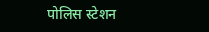पोलिस स्टेशन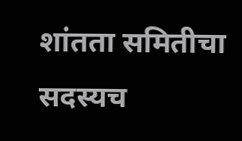शांतता समितीचा सदस्यच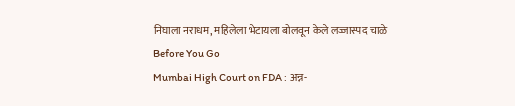निघाला नराधम, महिलेला भेटायला बोलवून केले लज्जास्पद चाळे
Before You Go
Mumbai High Court on FDA : अन्न-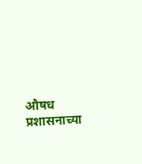औषध प्रशासनाच्या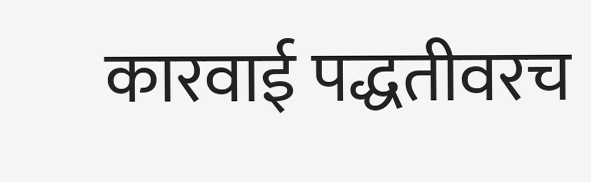कारवाई पद्धतीवरच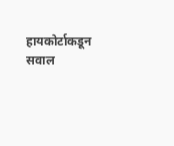हायकोर्टाकडून सवाल